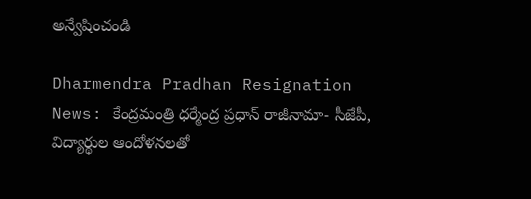అన్వేషించండి

Dharmendra Pradhan Resignation News: కేంద్రమంత్రి ధర్మేంద్ర ప్రధాన్ రాజీనామా- సీజేపీ, విద్యార్థుల ఆందోళనలతో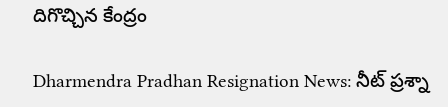దిగొచ్చిన కేంద్రం

Dharmendra Pradhan Resignation News: నీట్ ప్రశ్నా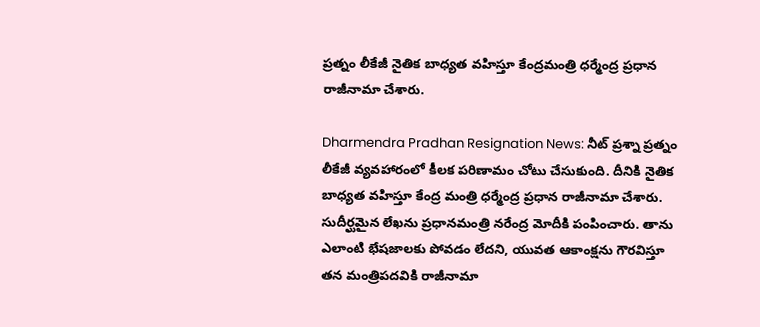ప్రత్నం లీకేజీ నైతిక బాధ్యత వహిస్తూ కేంద్రమంత్రి ధర్మేంద్ర ప్రధాన రాజీనామా చేశారు.

Dharmendra Pradhan Resignation News: నీట్ ప్రశ్నా ప్రత్నం లీకేజీ వ్యవహారంలో కీలక పరిణామం చోటు చేసుకుంది. దీనికి నైతిక బాధ్యత వహిస్తూ కేంద్ర మంత్రి ధర్మేంద్ర ప్రధాన రాజీనామా చేశారు. సుదీర్ఘమైన లేఖను ప్రధానమంత్రి నరేంద్ర మోదీకి పంపించారు. తాను ఎలాంటి భేషజాలకు పోవడం లేదని, యువత ఆకాంక్షను గౌరవిస్తూ తన మంత్రిపదవికి రాజీనామా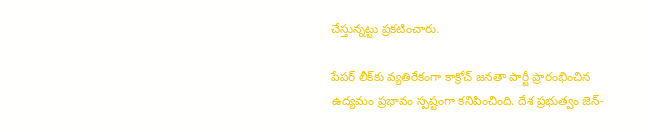చేస్తున్నట్టు ప్రకటించారు.

పేపర్ లీక్‌కు వ్యతిరేకంగా కాక్రోచ్‌ జనతా పార్టీ ప్రారంభించిన ఉద్యమం ప్రభావం స్పష్టంగా కనిపించింది. దేశ ప్రభుత్వం జెన్-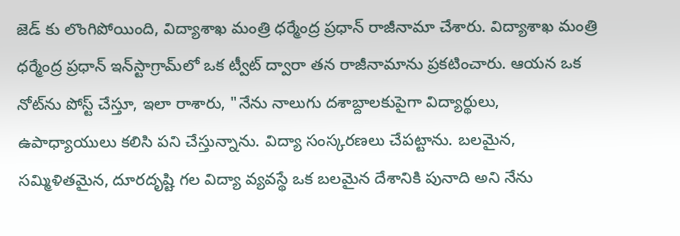జెడ్ కు లొంగిపోయింది, విద్యాశాఖ మంత్రి ధర్మేంద్ర ప్రధాన్ రాజీనామా చేశారు. విద్యాశాఖ మంత్రి ధర్మేంద్ర ప్రధాన్ ఇన్‌స్టాగ్రామ్‌లో ఒక ట్వీట్ ద్వారా తన రాజీనామాను ప్రకటించారు. ఆయన ఒక నోట్‌ను పోస్ట్ చేస్తూ, ఇలా రాశారు, "నేను నాలుగు దశాబ్దాలకుపైగా విద్యార్థులు, ఉపాధ్యాయులు కలిసి పని చేస్తున్నాను. విద్యా సంస్కరణలు చేపట్టాను. బలమైన, సమ్మిళితమైన, దూరదృష్టి గల విద్యా వ్యవస్థే ఒక బలమైన దేశానికి పునాది అని నేను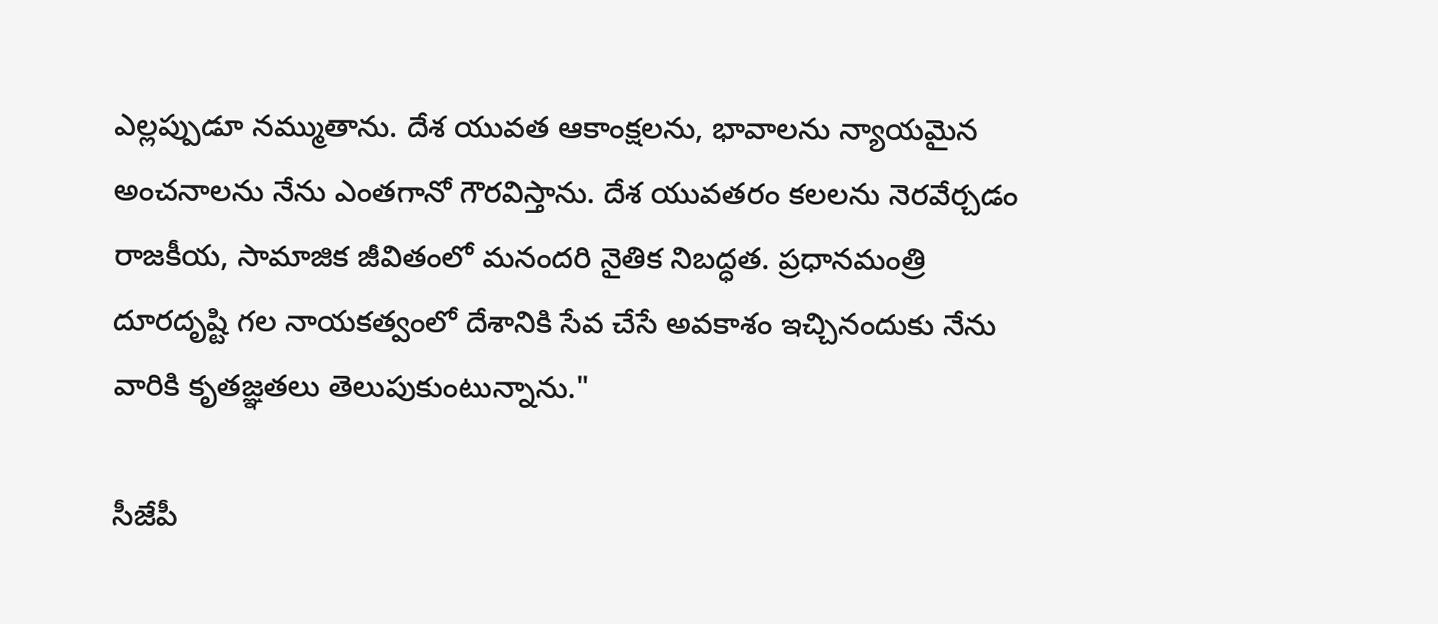ఎల్లప్పుడూ నమ్ముతాను. దేశ యువత ఆకాంక్షలను, భావాలను న్యాయమైన అంచనాలను నేను ఎంతగానో గౌరవిస్తాను. దేశ యువతరం కలలను నెరవేర్చడం రాజకీయ, సామాజిక జీవితంలో మనందరి నైతిక నిబద్ధత. ప్రధానమంత్రి దూరదృష్టి గల నాయకత్వంలో దేశానికి సేవ చేసే అవకాశం ఇచ్చినందుకు నేను వారికి కృతజ్ఞతలు తెలుపుకుంటున్నాను."

సీజేపీ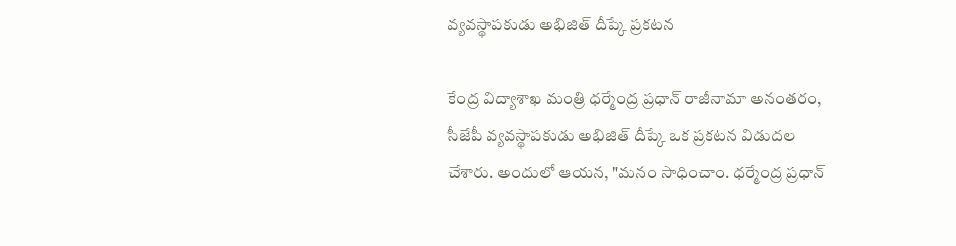వ్యవస్థాపకుడు అభిజిత్ దీప్కే ప్రకటన

కేంద్ర విద్యాశాఖ మంత్రి ధర్మేంద్ర ప్రధాన్ రాజీనామా అనంతరం, సీజేపీ వ్యవస్థాపకుడు అభిజిత్ దీప్కే ఒక ప్రకటన విడుదల చేశారు. అందులో ఆయన, "మనం సాధించాం. ధర్మేంద్ర ప్రధాన్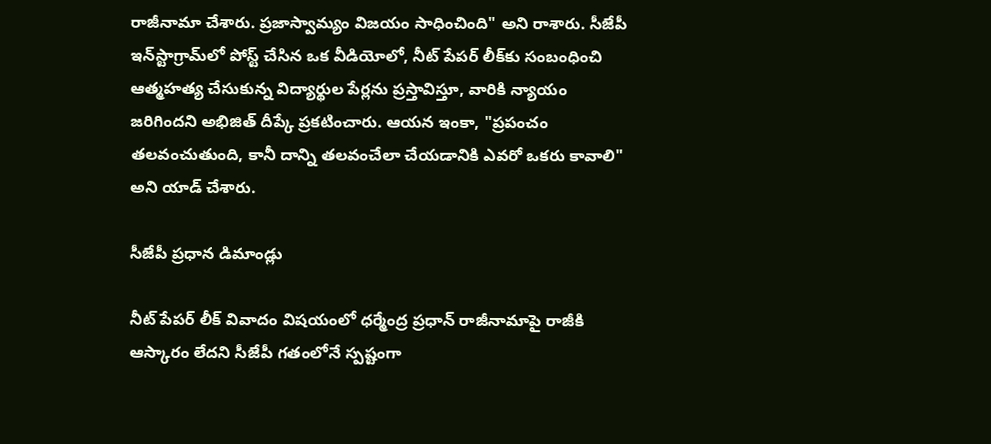రాజీనామా చేశారు. ప్రజాస్వామ్యం విజయం సాధించింది" అని రాశారు. సీజేపీ ఇన్‌స్టాగ్రామ్‌లో పోస్ట్ చేసిన ఒక వీడియోలో, నీట్ పేపర్ లీక్‌కు సంబంధించి ఆత్మహత్య చేసుకున్న విద్యార్థుల పేర్లను ప్రస్తావిస్తూ, వారికి న్యాయం జరిగిందని అభిజిత్ దీప్కే ప్రకటించారు. ఆయన ఇంకా, "ప్రపంచం తలవంచుతుంది, కానీ దాన్ని తలవంచేలా చేయడానికి ఎవరో ఒకరు కావాలి" అని యాడ్ చేశారు.

సీజేపీ ప్రధాన డిమాండ్లు

నీట్ పేపర్ లీక్ వివాదం విషయంలో ధర్మేంద్ర ప్రధాన్ రాజీనామాపై రాజీకి ఆస్కారం లేదని సీజేపీ గతంలోనే స్పష్టంగా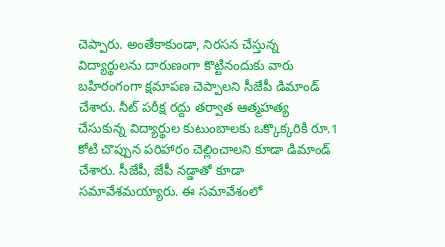చెప్పారు. అంతేకాకుండా, నిరసన చేస్తున్న విద్యార్థులను దారుణంగా కొట్టినందుకు వారు బహిరంగంగా క్షమాపణ చెప్పాలని సీజేపీ డిమాండ్ చేశారు. నీట్ పరీక్ష రద్దు తర్వాత ఆత్మహత్య చేసుకున్న విద్యార్థుల కుటుంబాలకు ఒక్కొక్కరికి రూ.1 కోటి చొప్పున పరిహారం చెల్లించాలని కూడా డిమాండ్ చేశారు. సీజేపీ, జేపీ నడ్డాతో కూడా సమావేశమయ్యారు. ఈ సమావేశంలో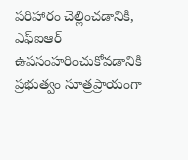పరిహారం చెల్లించడానికి, ఎఫ్ఐఆర్ ఉపసంహరించుకోవడానికి ప్రభుత్వం సూత్రప్రాయంగా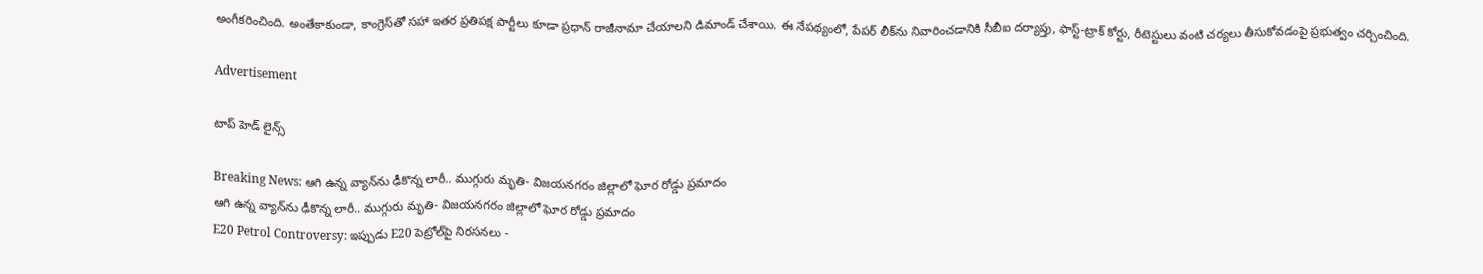అంగీకరించింది. అంతేకాకుండా, కాంగ్రెస్‌తో సహా ఇతర ప్రతిపక్ష పార్టీలు కూడా ప్రధాన్ రాజీనామా చేయాలని డిమాండ్ చేశాయి. ఈ నేపథ్యంలో, పేపర్ లీక్‌ను నివారించడానికి సీబీఐ దర్యాప్తు, ఫాస్ట్-ట్రాక్ కోర్టు, రీటెస్టులు వంటి చర్యలు తీసుకోవడంపై ప్రభుత్వం చర్చించింది.

Advertisement

టాప్ హెడ్ లైన్స్

Breaking News: ఆగి ఉన్న వ్యాన్‌ను ఢీకొన్న లారీ.. ముగ్గురు మృతి- విజయనగరం జిల్లాలో ఘోర రోడ్డు ప్రమాదం
ఆగి ఉన్న వ్యాన్‌ను ఢీకొన్న లారీ.. ముగ్గురు మృతి- విజయనగరం జిల్లాలో ఘోర రోడ్డు ప్రమాదం
E20 Petrol Controversy: ఇప్పుడు E20 పెట్రోల్‌పై నిరసనలు -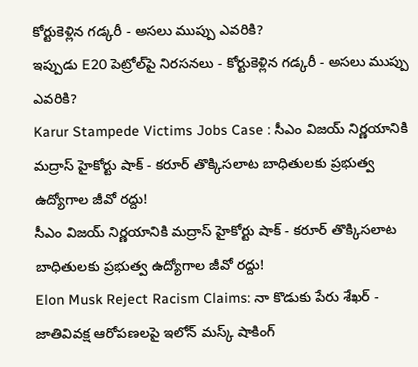కోర్టుకెళ్లిన గడ్కరీ - అసలు ముప్పు ఎవరికి?
ఇప్పుడు E20 పెట్రోల్‌పై నిరసనలు - కోర్టుకెళ్లిన గడ్కరీ - అసలు ముప్పు ఎవరికి?
Karur Stampede Victims Jobs Case : సీఎం విజయ్ నిర్ణయానికి మద్రాస్ హైకోర్టు షాక్ - కరూర్ తొక్కిసలాట బాధితులకు ప్రభుత్వ ఉద్యోగాల జీవో రద్దు!
సీఎం విజయ్ నిర్ణయానికి మద్రాస్ హైకోర్టు షాక్ - కరూర్ తొక్కిసలాట బాధితులకు ప్రభుత్వ ఉద్యోగాల జీవో రద్దు!
Elon Musk Reject Racism Claims: నా కొడుకు పేరు శేఖర్ - జాతివివక్ష ఆరోపణలపై ఇలోన్ మస్క్ షాకింగ్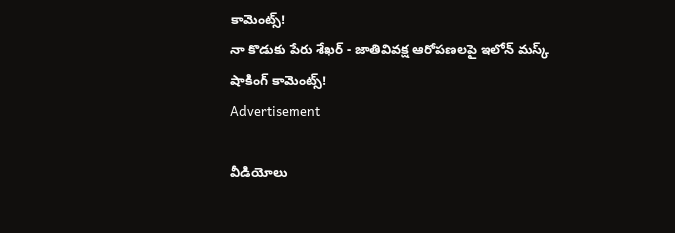కామెంట్స్!
నా కొడుకు పేరు శేఖర్ - జాతివివక్ష ఆరోపణలపై ఇలోన్ మస్క్ షాకింగ్ కామెంట్స్!
Advertisement

వీడియోలు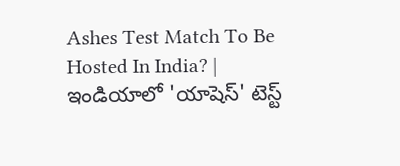Ashes Test Match To Be Hosted In India? | ఇండియాలో 'యాషెస్' టెస్ట్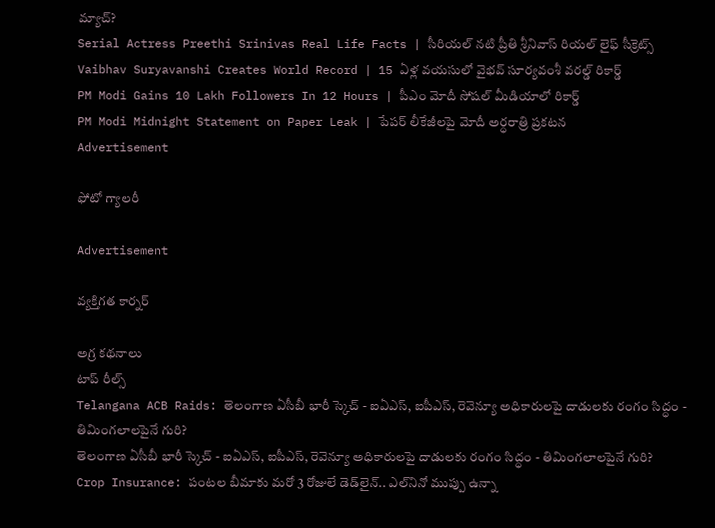మ్యాచ్?
Serial Actress Preethi Srinivas Real Life Facts | సీరియల్ నటి ప్రీతి శ్రీనివాస్ రియల్ లైఫ్ సీక్రెట్స్
Vaibhav Suryavanshi Creates World Record | 15 ఏళ్ల వయసులో వైభవ్ సూర్యవంశీ వరల్డ్ రికార్డ్
PM Modi Gains 10 Lakh Followers In 12 Hours | పీఎం మోదీ సోషల్ మీడియాలో రికార్డ్
PM Modi Midnight Statement on Paper Leak | పేపర్ లీకేజీలపై మోదీ అర్ధరాత్రి ప్రకటన
Advertisement

ఫోటో గ్యాలరీ

Advertisement

వ్యక్తిగత కార్నర్

అగ్ర కథనాలు
టాప్ రీల్స్
Telangana ACB Raids: తెలంగాణ ఏసీబీ భారీ స్కెచ్ - ఐఏఎస్, ఐపీఎస్, రెవెన్యూ అధికారులపై దాడులకు రంగం సిద్ధం - తిమింగలాలపైనే గురి?
తెలంగాణ ఏసీబీ భారీ స్కెచ్ - ఐఏఎస్, ఐపీఎస్, రెవెన్యూ అధికారులపై దాడులకు రంగం సిద్ధం - తిమింగలాలపైనే గురి?
Crop Insurance: పంటల బీమాకు మరో 3 రోజులే డెడ్‌లైన్.. ఎల్‌నినో ముప్పు ఉన్నా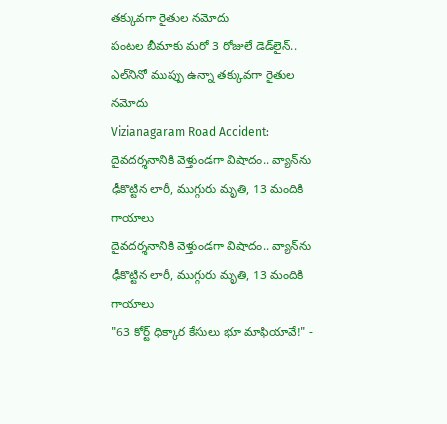తక్కువగా రైతుల నమోదు
పంటల బీమాకు మరో 3 రోజులే డెడ్‌లైన్.. ఎల్‌నినో ముప్పు ఉన్నా తక్కువగా రైతుల నమోదు
Vizianagaram Road Accident: దైవదర్శనానికి వెళ్తుండగా విషాదం.. వ్యాన్‌ను ఢీకొట్టిన లారీ, ముగ్గురు మృతి, 13 మందికి గాయాలు
దైవదర్శనానికి వెళ్తుండగా విషాదం.. వ్యాన్‌ను ఢీకొట్టిన లారీ, ముగ్గురు మృతి, 13 మందికి గాయాలు
"63 కోర్ట్ ధిక్కార కేసులు భూ మాఫియావే!" -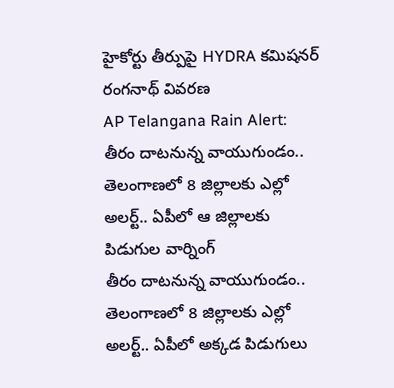హైకోర్టు తీర్పుపై HYDRA క‌మిష‌న‌ర్ రంగనాథ్ వివరణ
AP Telangana Rain Alert: తీరం దాటనున్న వాయుగుండం.. తెలంగాణలో 8 జిల్లాలకు ఎల్లో అలర్ట్.. ఏపీలో ఆ జిల్లాలకు పిడుగుల వార్నింగ్
తీరం దాటనున్న వాయుగుండం.. తెలంగాణలో 8 జిల్లాలకు ఎల్లో అలర్ట్.. ఏపీలో అక్కడ పిడుగులు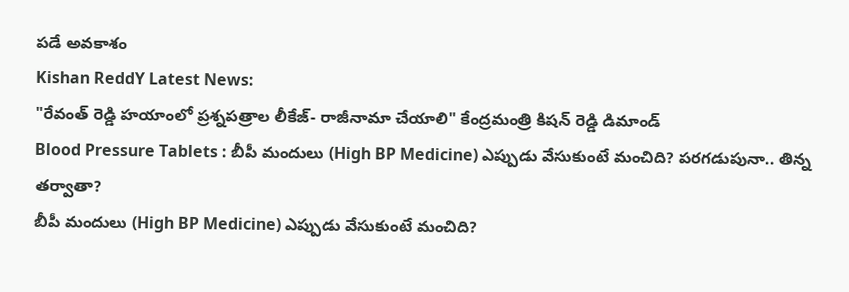పడే అవకాశం
Kishan ReddY Latest News:
"రేవంత్ రెడ్డి హయాంలో ప్రశ్నపత్రాల లీకేజ్‌- రాజీనామా చేయాలి" కేంద్రమంత్రి కిషన్ రెడ్డి డిమాండ్
Blood Pressure Tablets : బీపీ మందులు (High BP Medicine) ఎప్పుడు వేసుకుంటే మంచిది? పరగడుపునా.. తిన్న తర్వాతా?
బీపీ మందులు (High BP Medicine) ఎప్పుడు వేసుకుంటే మంచిది?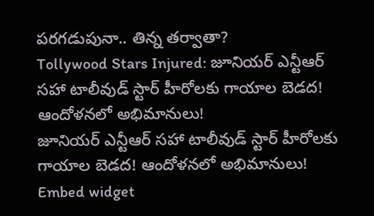పరగడుపునా.. తిన్న తర్వాతా?
Tollywood Stars Injured: జూనియర్ ఎన్టీఆర్‌ సహా టాలీవుడ్ స్టార్‌ హీరోలకు గాయాల బెడద! ఆందోళనలో అభిమానులు!
జూనియర్ ఎన్టీఆర్‌ సహా టాలీవుడ్ స్టార్‌ హీరోలకు గాయాల బెడద! ఆందోళనలో అభిమానులు!
Embed widget